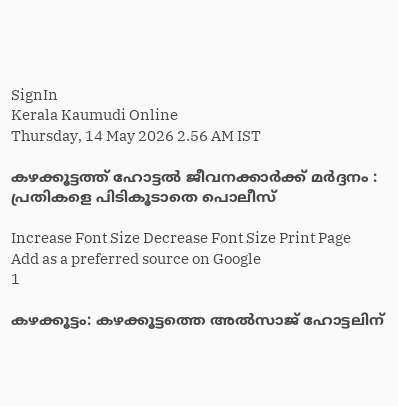SignIn
Kerala Kaumudi Online
Thursday, 14 May 2026 2.56 AM IST

കഴക്കൂട്ടത്ത് ഹോട്ടൽ ജീവനക്കാർക്ക് മർദ്ദനം : പ്രതികളെ പിടികൂടാതെ പൊലീസ്

Increase Font Size Decrease Font Size Print Page
Add as a preferred source on Google
1

കഴക്കൂട്ടം: കഴക്കൂട്ടത്തെ അൽസാജ് ഹോട്ടലിന്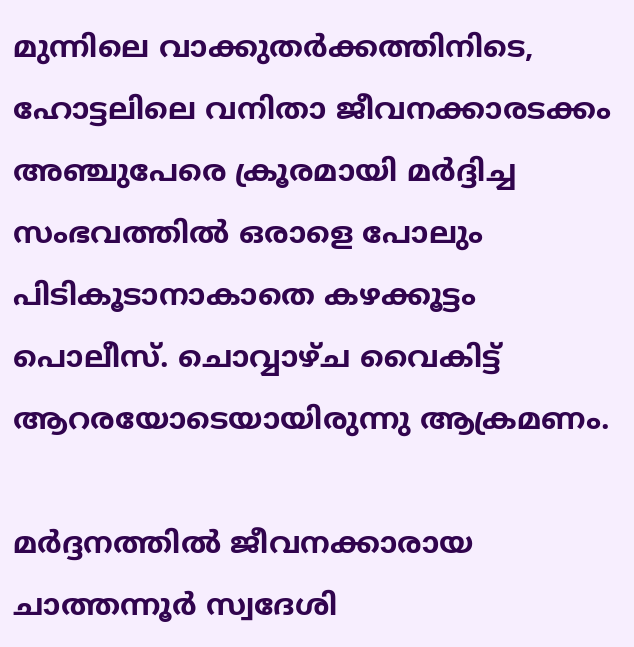മുന്നിലെ വാക്കുതർക്കത്തിനിടെ, ഹോട്ടലിലെ വനിതാ ജീവനക്കാരടക്കം അഞ്ചുപേരെ ക്രൂരമായി മർദ്ദിച്ച സംഭവത്തിൽ ഒരാളെ പോലും പിടികൂടാനാകാതെ കഴക്കൂട്ടം പൊലീസ്. ചൊവ്വാഴ്ച വൈകിട്ട് ആറരയോടെയായിരുന്നു ആക്രമണം.

മർദ്ദനത്തിൽ ജീവനക്കാരായ ചാത്തന്നൂർ സ്വദേശി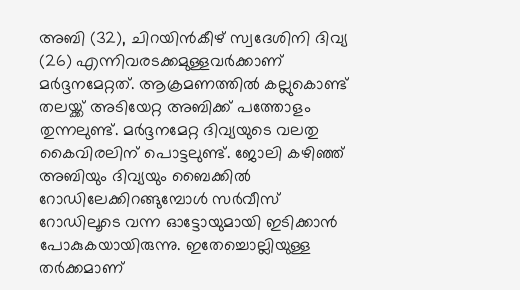അബി (32), ചിറയിൻകീഴ് സ്വദേശിനി ദിവ്യ (26) എന്നിവരടക്കമുള്ളവർക്കാണ് മർദ്ദനമേറ്റത്. ആക്രമണത്തിൽ കല്ലുകൊണ്ട് തലയ്ക്ക് അടിയേറ്റ അബിക്ക് പത്തോളം തുന്നലുണ്ട്. മർദ്ദനമേറ്റ ദിവ്യയുടെ വലതു കൈവിരലിന് പൊട്ടലുണ്ട്. ജോലി കഴിഞ്ഞ് അബിയും ദിവ്യയും ബൈക്കിൽ റോഡിലേക്കിറങ്ങുമ്പോൾ സർവീസ് റോഡിലൂടെ വന്ന ഓട്ടോയുമായി ഇടിക്കാൻ പോകുകയായിരുന്നു. ഇതേച്ചൊല്ലിയുള്ള തർക്കമാണ്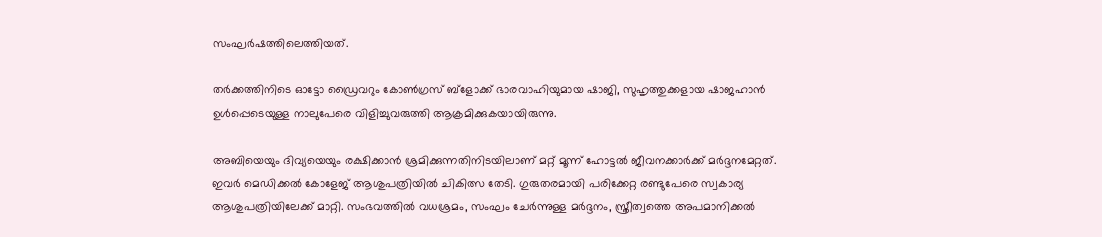സംഘർഷത്തിലെത്തിയത്.

തർക്കത്തിനിടെ ഓട്ടോ ഡ്രൈവറും കോൺഗ്രസ് ബ്ളോക്ക് ഭാരവാഹിയുമായ ഷാജി, സുഹൃത്തുക്കളായ ഷാജഹാൻ ഉൾപ്പെടെയുള്ള നാലുപേരെ വിളിച്ചുവരുത്തി ആക്രമിക്കുകയായിരുന്നു.

അബിയെയും ദിവ്യയെയും രക്ഷിക്കാൻ ശ്രമിക്കുന്നതിനിടയിലാണ് മറ്റ് മൂന്ന് ഹോട്ടൽ ജീവനക്കാർക്ക് മർദ്ദനമേറ്റത്. ഇവർ മെഡിക്കൽ കോളേജ് ആശുപത്രിയിൽ ചികിത്സ തേടി. ഗുരുതരമായി പരിക്കേറ്റ രണ്ടുപേരെ സ്വകാര്യ ആശുപത്രിയിലേക്ക് മാറ്റി. സംഭവത്തിൽ വധശ്രമം, സംഘം ചേർന്നുള്ള മർദ്ദനം, സ്ത്രീത്വത്തെ അപമാനിക്കൽ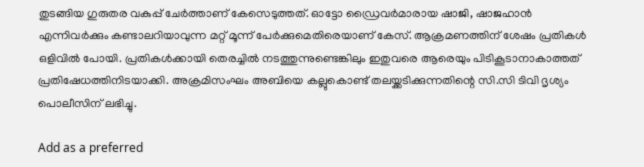തുടങ്ങിയ ഗുരുതര വകുപ്പ് ചേർത്താണ് കേസെടുത്തത്. ഓട്ടോ ഡ്രൈവർമാരായ ഷാജി, ഷാജഹാൻ എന്നിവർക്കും കണ്ടാലറിയാവുന്ന മറ്റ് മൂന്ന് പേർക്കുമെതിരെയാണ് കേസ്. ആക്രമണത്തിന് ശേഷം പ്രതികൾ ഒളിവിൽ പോയി. പ്രതികൾക്കായി തെരച്ചിൽ നടത്തുന്നുണ്ടെങ്കിലും ഇതുവരെ ആരെയും പിടികൂടാനാകാത്തത് പ്രതിഷേധത്തിനിടയാക്കി. അക്രമിസംഘം അബിയെ കല്ലുകൊണ്ട് തലയ്ക്കടിക്കുന്നതിന്റെ സി.സി ടിവി ദൃശ്യം പൊലീസിന് ലഭിച്ചു.

Add as a preferred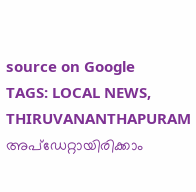source on Google
TAGS: LOCAL NEWS, THIRUVANANTHAPURAM
അപ്ഡേറ്റായിരിക്കാം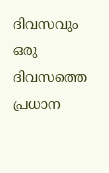ദിവസവും
ഒരു ദിവസത്തെ പ്രധാന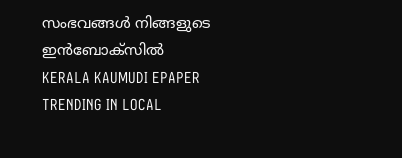സംഭവങ്ങൾ നിങ്ങളുടെ ഇൻബോക്സിൽ
KERALA KAUMUDI EPAPER
TRENDING IN LOCAL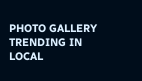PHOTO GALLERY
TRENDING IN LOCAL